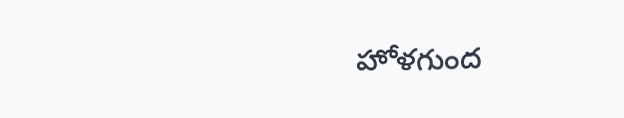హోళగుంద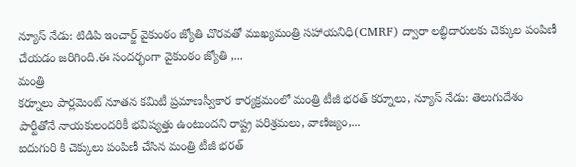న్యూస్ నేడు: టిడిపి ఇంచార్జ్ వైకుంఠం జ్యోతి చొరవతో ముఖ్యమంత్రి సహాయనిధి(CMRF) ద్వారా లబ్ధిదారులకు చెక్కుల పంపిణీ చేయడం జరిగింది.ఈ సందర్భంగా వైకుంఠం జ్యోతి ,...
మంత్రి
కర్నూలు పార్లమెంట్ నూతన కమిటీ ప్రమాణస్వీకార కార్యక్రమంలో మంత్రి టీజీ భరత్ కర్నూలు, న్యూస్ నేడు: తెలుగుదేశం పార్టీతోనే నాయకులందరికీ భవిష్యత్తు ఉంటుందని రాష్ట్ర పరిశ్రమలు, వాణిజ్యం,...
ఐదుగురి కి చెక్కులు పంపిణీ చేసిన మంత్రి టీజీ భరత్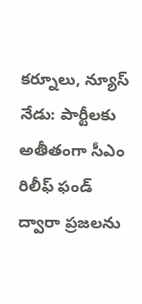కర్నూలు, న్యూస్ నేడు: పార్టీలకు అతీతంగా సీఎం రిలీఫ్ ఫండ్ ద్వారా ప్రజలను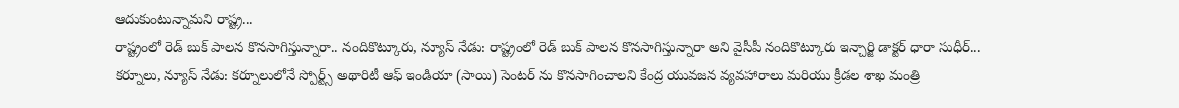ఆదుకుంటున్నామని రాష్ట్ర...
రాష్ట్రంలో రెడ్ బుక్ పాలన కొనసాగిస్తున్నారా.. నందికొట్కూరు, న్యూస్ నేడు: రాష్ట్రంలో రెడ్ బుక్ పాలన కొనసాగిస్తున్నారా అని వైసీపీ నందికొట్కూరు ఇన్చార్జి డాక్టర్ ధారా సుధీర్...
కర్నూలు, న్యూస్ నేడు: కర్నూలులోనే స్పోర్ట్స్ అథారిటీ ఆఫ్ ఇండియా (సాయి) సెంటర్ ను కొనసాగించాలని కేంద్ర యువజన వ్యవహారాలు మరియు క్రీడల శాఖ మంత్రి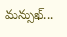మన్సుఖ్...